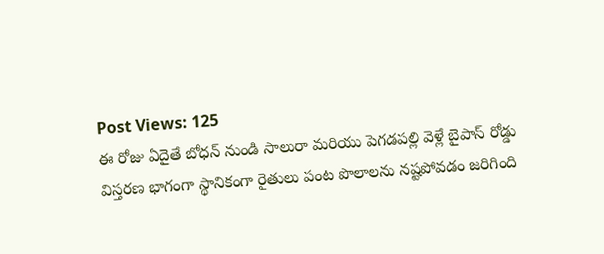Post Views: 125
ఈ రోజు ఏదైతే బోధన్ నుండి సాలురా మరియు పెగడపల్లి వెళ్లే బైపాస్ రోడ్డు విస్తరణ భాగంగా స్థానికంగా రైతులు పంట పొలాలను నష్టపోవడం జరిగింది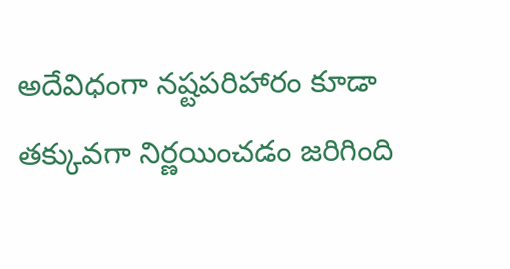అదేవిధంగా నష్టపరిహారం కూడా తక్కువగా నిర్ణయించడం జరిగింది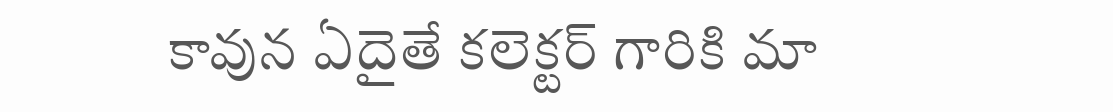కావున ఏదైతే కలెక్టర్ గారికి మా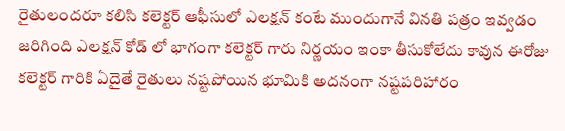రైతులందరూ కలిసి కలెక్టర్ ఆఫీసులో ఎలక్షన్ కంటే ముందుగానే వినతి పత్రం ఇవ్వడం జరిగింది ఎలక్షన్ కోడ్ లో భాగంగా కలెక్టర్ గారు నిర్ణయం ఇంకా తీసుకోలేదు కావున ఈరోజు కలెక్టర్ గారికి ఏదైతే రైతులు నష్టపోయిన భూమికి అదనంగా నష్టపరిహారం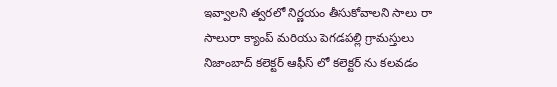ఇవ్వాలని త్వరలో నిర్ణయం తీసుకోవాలని సాలు రా సాలురా క్యాంప్ మరియు పెగడపల్లి గ్రామస్తులు నిజాంబాద్ కలెక్టర్ ఆఫీస్ లో కలెక్టర్ ను కలవడం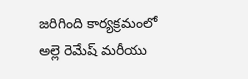జరిగింది కార్యక్రమంలో అల్లె రెమేష్ మరీయు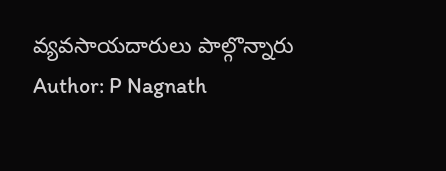వ్యవసాయదారులు పాల్గొన్నారు
Author: P Nagnath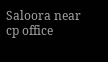Saloora near cp office